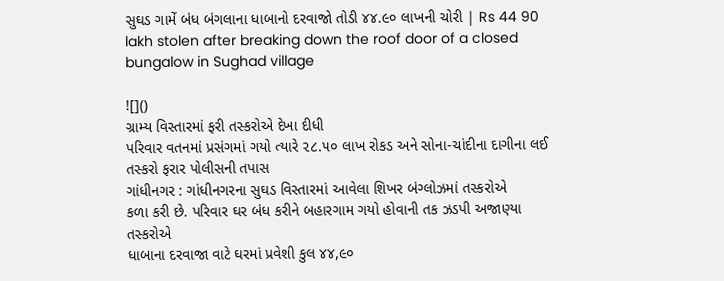સુઘડ ગામેં બંધ બંગલાના ધાબાનો દરવાજો તોડી ૪૪.૯૦ લાખની ચોરી | Rs 44 90 lakh stolen after breaking down the roof door of a closed bungalow in Sughad village

![]()
ગ્રામ્ય વિસ્તારમાં ફરી તસ્કરોએ દેખા દીધી
પરિવાર વતનમાં પ્રસંગમાં ગયો ત્યારે ૨૮.૫૦ લાખ રોકડ અને સોના-ચાંદીના દાગીના લઈ તસ્કરો ફરાર પોલીસની તપાસ
ગાંધીનગર : ગાંધીનગરના સુઘડ વિસ્તારમાં આવેલા શિખર બંગ્લોઝમાં તસ્કરોએ
કળા કરી છે. પરિવાર ઘર બંધ કરીને બહારગામ ગયો હોવાની તક ઝડપી અજાણ્યા તસ્કરોએ
ધાબાના દરવાજા વાટે ઘરમાં પ્રવેશી કુલ ૪૪,૯૦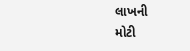લાખની
મોટી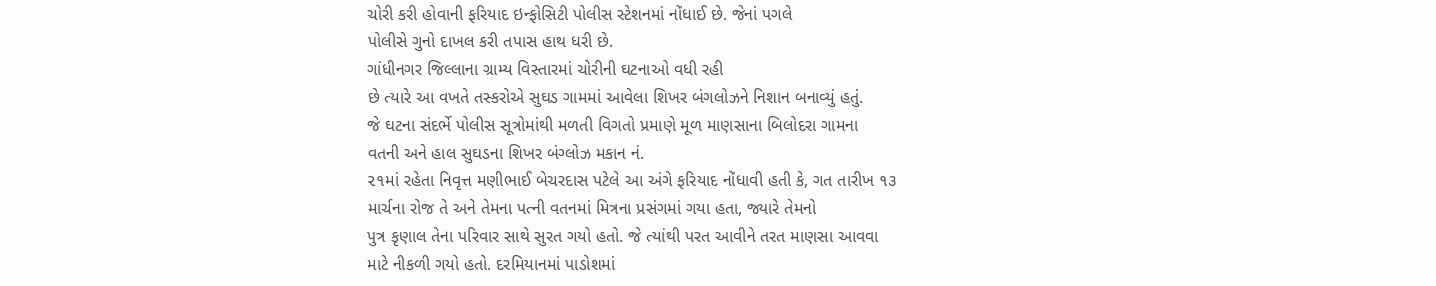ચોરી કરી હોવાની ફરિયાદ ઇન્ફોસિટી પોલીસ સ્ટેશનમાં નોંધાઈ છે. જેનાં પગલે
પોલીસે ગુનો દાખલ કરી તપાસ હાથ ધરી છે.
ગાંધીનગર જિલ્લાના ગ્રામ્ય વિસ્તારમાં ચોરીની ઘટનાઓ વધી રહી
છે ત્યારે આ વખતે તસ્કરોએ સુઘડ ગામમાં આવેલા શિખર બંગલોઝને નિશાન બનાવ્યું હતું.
જે ઘટના સંદર્ભે પોલીસ સૂત્રોમાંથી મળતી વિગતો પ્રમાણે મૂળ માણસાના બિલોદરા ગામના
વતની અને હાલ સુઘડના શિખર બંગ્લોઝ મકાન નં.
૨૧માં રહેતા નિવૃત્ત મણીભાઈ બેચરદાસ પટેલે આ અંગે ફરિયાદ નોંધાવી હતી કે, ગત તારીખ ૧૩
માર્ચના રોજ તે અને તેમના પત્ની વતનમાં મિત્રના પ્રસંગમાં ગયા હતા, જ્યારે તેમનો
પુત્ર કૃણાલ તેના પરિવાર સાથે સુરત ગયો હતો. જે ત્યાંથી પરત આવીને તરત માણસા આવવા
માટે નીકળી ગયો હતો. દરમિયાનમાં પાડોશમાં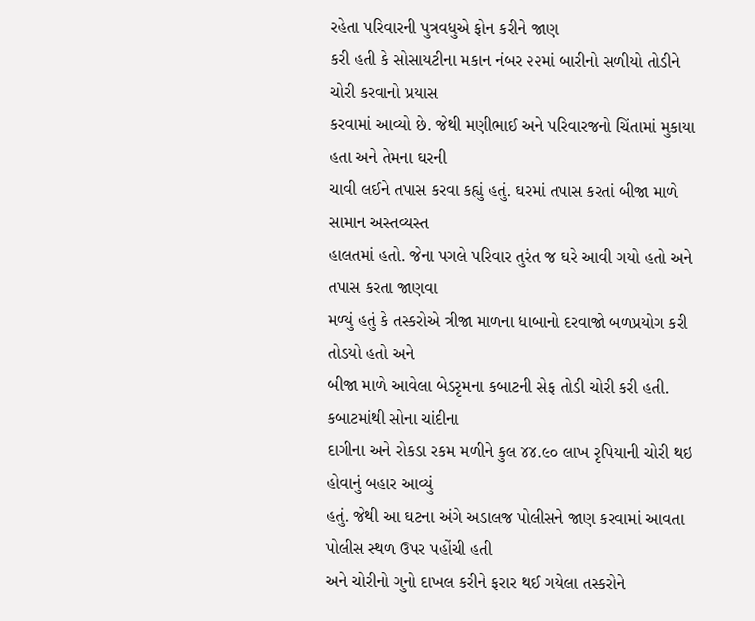રહેતા પરિવારની પુત્રવધુએ ફોન કરીને જાણ
કરી હતી કે સોસાયટીના મકાન નંબર ૨૨માં બારીનો સળીયો તોડીને ચોરી કરવાનો પ્રયાસ
કરવામાં આવ્યો છે. જેથી મણીભાઈ અને પરિવારજનો ચિંતામાં મુકાયા હતા અને તેમના ઘરની
ચાવી લઈને તપાસ કરવા કહ્યું હતું. ઘરમાં તપાસ કરતાં બીજા માળે સામાન અસ્તવ્યસ્ત
હાલતમાં હતો. જેના પગલે પરિવાર તુરંત જ ઘરે આવી ગયો હતો અને તપાસ કરતા જાણવા
મળ્યું હતું કે તસ્કરોએ ત્રીજા માળના ધાબાનો દરવાજો બળપ્રયોગ કરી તોડયો હતો અને
બીજા માળે આવેલા બેડરૃમના કબાટની સેફ તોડી ચોરી કરી હતી. કબાટમાંથી સોના ચાંદીના
દાગીના અને રોકડા રકમ મળીને કુલ ૪૪.૯૦ લાખ રૃપિયાની ચોરી થઇ હોવાનું બહાર આવ્યું
હતું. જેથી આ ઘટના અંગે અડાલજ પોલીસને જાણ કરવામાં આવતા પોલીસ સ્થળ ઉપર પહોંચી હતી
અને ચોરીનો ગુનો દાખલ કરીને ફરાર થઈ ગયેલા તસ્કરોને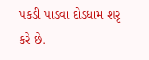પકડી પાડવા દોડધામ શરૃ કરે છે.